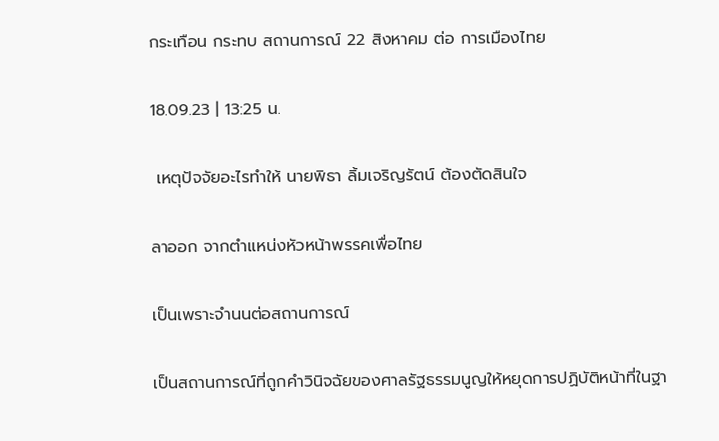กระเทือน กระทบ สถานการณ์ 22 สิงหาคม ต่อ การเมืองไทย

18.09.23 | 13:25 น.

 เหตุปัจจัยอะไรทำให้ นายพิธา ลิ้มเจริญรัตน์ ต้องตัดสินใจ

ลาออก จากตำแหน่งหัวหน้าพรรคเพื่อไทย

เป็นเพราะจำนนต่อสถานการณ์

เป็นสถานการณ์ที่ถูกคำวินิจฉัยของศาลรัฐธรรมนูญให้หยุดการปฏิบัติหน้าที่ในฐา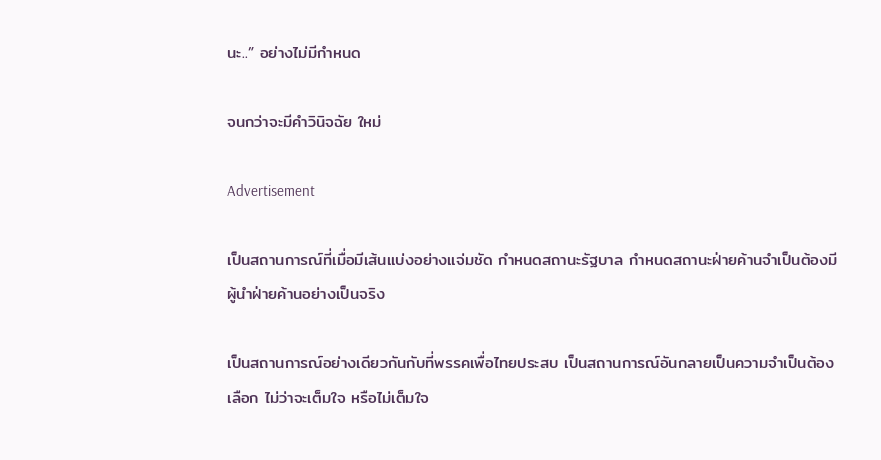นะ..” อย่างไม่มีกำหนด

จนกว่าจะมีคำวินิจฉัย ใหม่

Advertisement

เป็นสถานการณ์ที่เมื่อมีเส้นแบ่งอย่างแจ่มชัด กำหนดสถานะรัฐบาล กำหนดสถานะฝ่ายค้านจำเป็นต้องมีผู้นำฝ่ายค้านอย่างเป็นจริง

เป็นสถานการณ์อย่างเดียวกันกับที่พรรคเพื่อไทยประสบ เป็นสถานการณ์อันกลายเป็นความจำเป็นต้องเลือก ไม่ว่าจะเต็มใจ หรือไม่เต็มใจ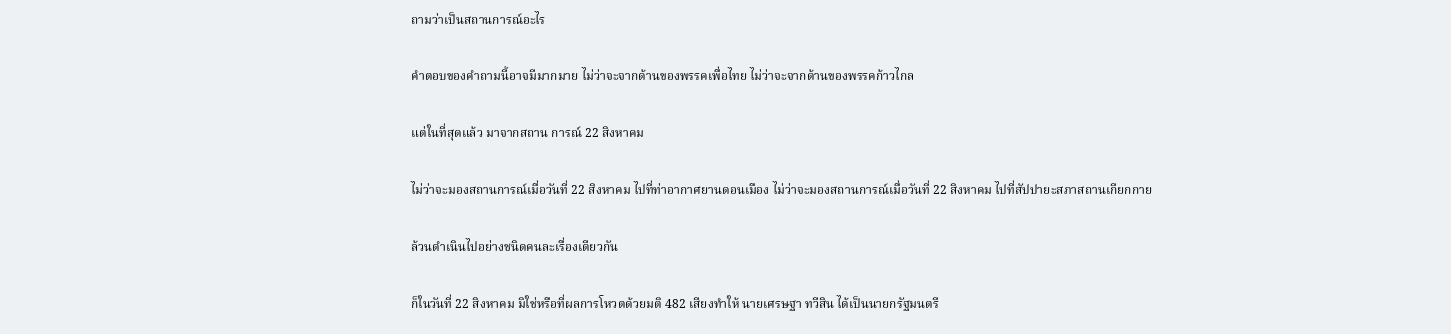ถามว่าเป็นสถานการณ์อะไร

คำตอบของคำถามนี้อาจมีมากมาย ไม่ว่าจะจากด้านของพรรคเพื่อไทย ไม่ว่าจะจากด้านของพรรคก้าวไกล

แต่ในที่สุดแล้ว มาจากสถาน การณ์ 22 สิงหาคม

ไม่ว่าจะมองสถานการณ์เมื่อวันที่ 22 สิงหาคม ไปที่ท่าอากาศยานดอนเมือง ไม่ว่าจะมองสถานการณ์เมื่อวันที่ 22 สิงหาคม ไปที่สัปปายะสภาสถานเกียกกาย

ล้วนดำเนินไปอย่างชนิดคนละเรื่องเดียวกัน

ก็ในวันที่ 22 สิงหาคม มิใช่หรือที่ผลการโหวตด้วยมติ 482 เสียงทำให้ นายเศรษฐา ทวีสิน ได้เป็นนายกรัฐมนตรี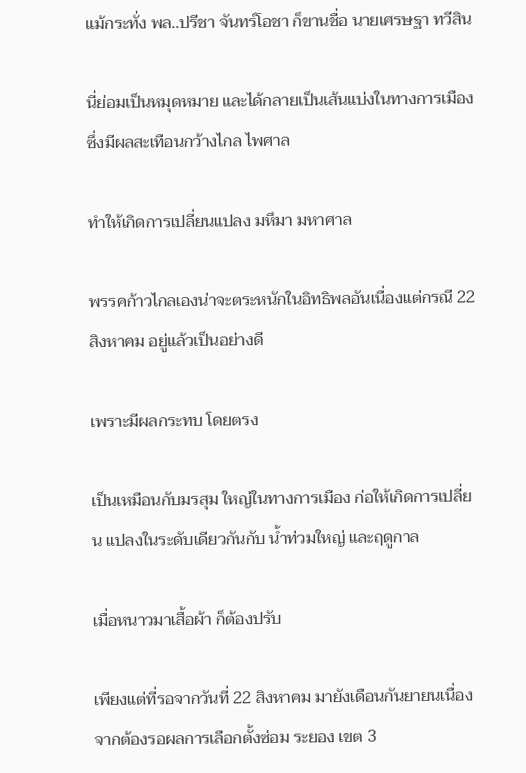แม้กระทั่ง พล..ปรีชา จันทร์โอชา ก็ขานชื่อ นายเศรษฐา ทวีสิน

นี่ย่อมเป็นหมุดหมาย และได้กลายเป็นเส้นแบ่งในทางการเมืองซึ่งมีผลสะเทือนกว้างไกล ไพศาล

ทำให้เกิดการเปลี่ยนแปลง มหึมา มหาศาล

พรรคก้าวไกลเองน่าจะตระหนักในอิทธิพลอันเนื่องแต่กรณี 22 สิงหาคม อยู่แล้วเป็นอย่างดี

เพราะมีผลกระทบ โดยตรง

เป็นเหมือนกับมรสุม ใหญ่ในทางการเมือง ก่อให้เกิดการเปลี่ยน แปลงในระดับเดียวกันกับ น้ำท่วมใหญ่ และฤดูกาล

เมื่อหนาวมาเสื้อผ้า ก็ต้องปรับ

เพียงแต่ที่รอจากวันที่ 22 สิงหาคม มายังเดือนกันยายนเนื่องจากต้องรอผลการเลือกตั้งซ่อม ระยอง เขต 3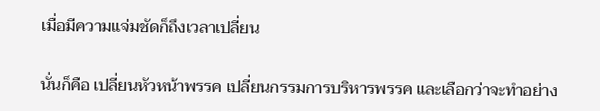เมื่อมีความแจ่มชัดก็ถึงเวลาเปลี่ยน

นั่นก็คือ เปลี่ยนหัวหน้าพรรค เปลี่ยนกรรมการบริหารพรรค และเลือกว่าจะทำอย่าง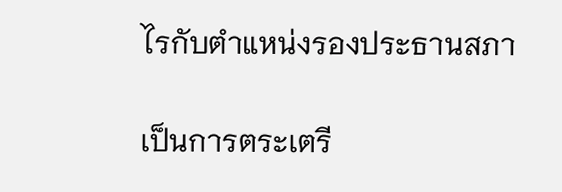ไรกับตำแหน่งรองประธานสภา

เป็นการตระเตรี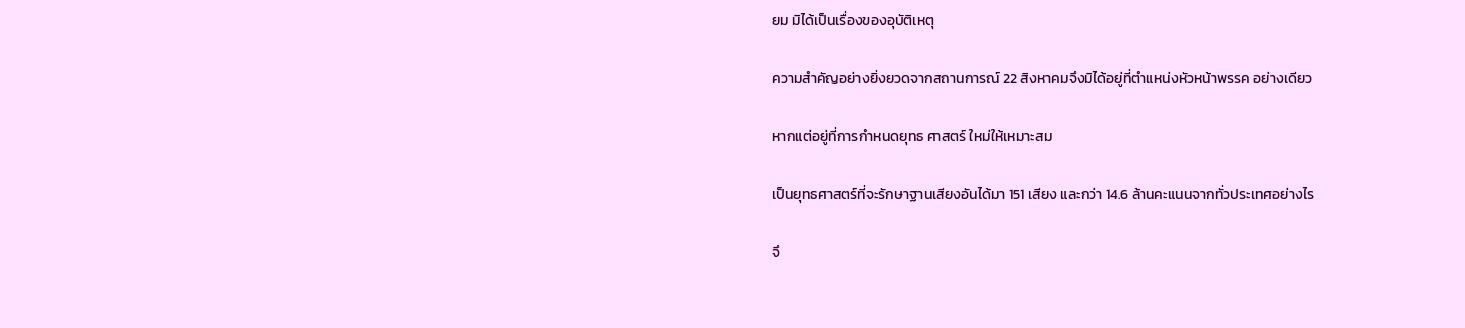ยม มิได้เป็นเรื่องของอุบัติเหตุ

ความสำคัญอย่างยิ่งยวดจากสถานการณ์ 22 สิงหาคมจึงมิได้อยู่ที่ตำแหน่งหัวหน้าพรรค อย่างเดียว

หากแต่อยู่ที่การกำหนดยุทธ ศาสตร์ ใหม่ให้เหมาะสม

เป็นยุทธศาสตร์ที่จะรักษาฐานเสียงอันได้มา 151 เสียง และกว่า 14.6 ล้านคะแนนจากทั่วประเทศอย่างไร

จึ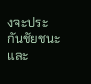งจะประกันชัยชนะและ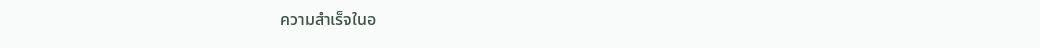ความสำเร็จในอ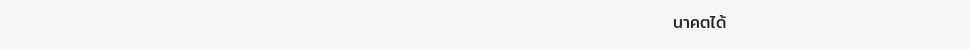นาคตได้